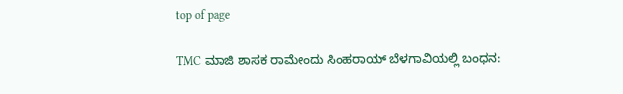top of page

TMC ಮಾಜಿ ಶಾಸಕ ರಾಮೇಂದು ಸಿಂಹರಾಯ್ ಬೆಳಗಾವಿಯಲ್ಲಿ ಬಂಧನ: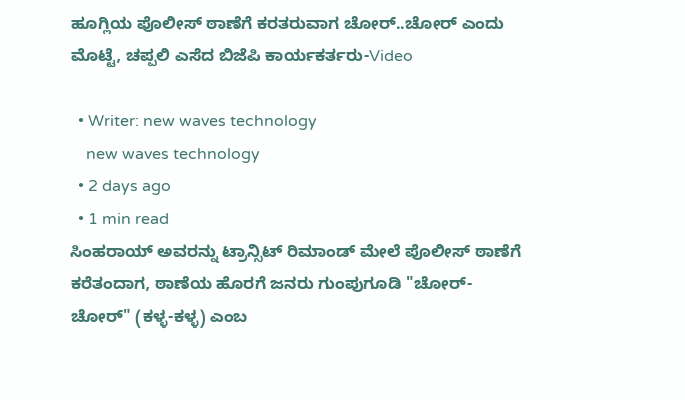ಹೂಗ್ಲಿಯ ಪೊಲೀಸ್ ಠಾಣೆಗೆ ಕರತರುವಾಗ ಚೋರ್..ಚೋರ್ ಎಂದು ಮೊಟ್ಟೆ, ಚಪ್ಪಲಿ ಎಸೆದ ಬಿಜೆಪಿ ಕಾರ್ಯಕರ್ತರು-Video

  • Writer: new waves technology
    new waves technology
  • 2 days ago
  • 1 min read
ಸಿಂಹರಾಯ್ ಅವರನ್ನು ಟ್ರಾನ್ಸಿಟ್ ರಿಮಾಂಡ್ ಮೇಲೆ ಪೊಲೀಸ್ ಠಾಣೆಗೆ ಕರೆತಂದಾಗ, ಠಾಣೆಯ ಹೊರಗೆ ಜನರು ಗುಂಪುಗೂಡಿ "ಚೋರ್-ಚೋರ್" (ಕಳ್ಳ-ಕಳ್ಳ) ಎಂಬ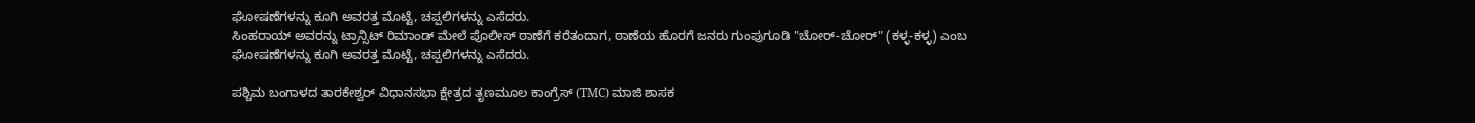ಘೋಷಣೆಗಳನ್ನು ಕೂಗಿ ಅವರತ್ತ ಮೊಟ್ಟೆ, ಚಪ್ಪಲಿಗಳನ್ನು ಎಸೆದರು.
ಸಿಂಹರಾಯ್ ಅವರನ್ನು ಟ್ರಾನ್ಸಿಟ್ ರಿಮಾಂಡ್ ಮೇಲೆ ಪೊಲೀಸ್ ಠಾಣೆಗೆ ಕರೆತಂದಾಗ, ಠಾಣೆಯ ಹೊರಗೆ ಜನರು ಗುಂಪುಗೂಡಿ "ಚೋರ್-ಚೋರ್" (ಕಳ್ಳ-ಕಳ್ಳ) ಎಂಬ ಘೋಷಣೆಗಳನ್ನು ಕೂಗಿ ಅವರತ್ತ ಮೊಟ್ಟೆ, ಚಪ್ಪಲಿಗಳನ್ನು ಎಸೆದರು.

ಪಶ್ಚಿಮ ಬಂಗಾಳದ ತಾರಕೇಶ್ವರ್ ವಿಧಾನಸಭಾ ಕ್ಷೇತ್ರದ ತೃಣಮೂಲ ಕಾಂಗ್ರೆಸ್ (TMC) ಮಾಜಿ ಶಾಸಕ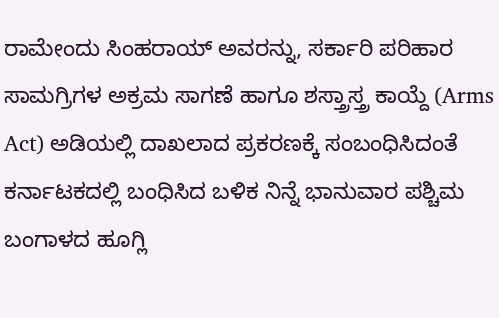ರಾಮೇಂದು ಸಿಂಹರಾಯ್ ಅವರನ್ನು, ಸರ್ಕಾರಿ ಪರಿಹಾರ ಸಾಮಗ್ರಿಗಳ ಅಕ್ರಮ ಸಾಗಣೆ ಹಾಗೂ ಶಸ್ತ್ರಾಸ್ತ್ರ ಕಾಯ್ದೆ (Arms Act) ಅಡಿಯಲ್ಲಿ ದಾಖಲಾದ ಪ್ರಕರಣಕ್ಕೆ ಸಂಬಂಧಿಸಿದಂತೆ ಕರ್ನಾಟಕದಲ್ಲಿ ಬಂಧಿಸಿದ ಬಳಿಕ ನಿನ್ನೆ ಭಾನುವಾರ ಪಶ್ಚಿಮ ಬಂಗಾಳದ ಹೂಗ್ಲಿ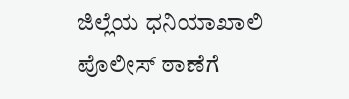ಜಿಲ್ಲೆಯ ಧನಿಯಾಖಾಲಿ ಪೊಲೀಸ್ ಠಾಣೆಗೆ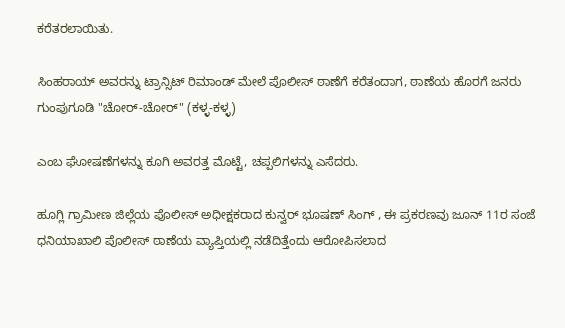ಕರೆತರಲಾಯಿತು.

ಸಿಂಹರಾಯ್ ಅವರನ್ನು ಟ್ರಾನ್ಸಿಟ್ ರಿಮಾಂಡ್ ಮೇಲೆ ಪೊಲೀಸ್ ಠಾಣೆಗೆ ಕರೆತಂದಾಗ, ಠಾಣೆಯ ಹೊರಗೆ ಜನರು ಗುಂಪುಗೂಡಿ "ಚೋರ್-ಚೋರ್" (ಕಳ್ಳ-ಕಳ್ಳ)

ಎಂಬ ಘೋಷಣೆಗಳನ್ನು ಕೂಗಿ ಅವರತ್ತ ಮೊಟ್ಟೆ, ಚಪ್ಪಲಿಗಳನ್ನು ಎಸೆದರು.

ಹೂಗ್ಲಿ ಗ್ರಾಮೀಣ ಜಿಲ್ಲೆಯ ಪೊಲೀಸ್ ಅಧೀಕ್ಷಕರಾದ ಕುನ್ವರ್ ಭೂಷಣ್ ಸಿಂಗ್ , ಈ ಪ್ರಕರಣವು ಜೂನ್ 11ರ ಸಂಜೆ ಧನಿಯಾಖಾಲಿ ಪೊಲೀಸ್ ಠಾಣೆಯ ವ್ಯಾಪ್ತಿಯಲ್ಲಿ ನಡೆದಿತ್ತೆಂದು ಆರೋಪಿಸಲಾದ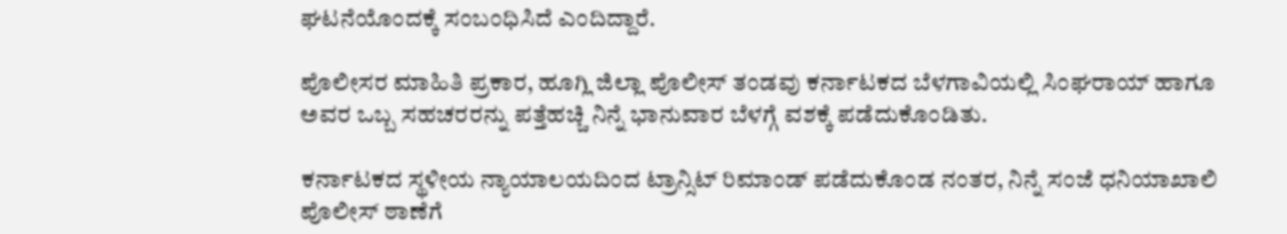ಘಟನೆಯೊಂದಕ್ಕೆ ಸಂಬಂಧಿಸಿದೆ ಎಂದಿದ್ದಾರೆ.

ಪೊಲೀಸರ ಮಾಹಿತಿ ಪ್ರಕಾರ, ಹೂಗ್ಲಿ ಜಿಲ್ಲಾ ಪೊಲೀಸ್ ತಂಡವು ಕರ್ನಾಟಕದ ಬೆಳಗಾವಿಯಲ್ಲಿ ಸಿಂಘರಾಯ್ ಹಾಗೂ ಅವರ ಒಬ್ಬ ಸಹಚರರನ್ನು ಪತ್ತೆಹಚ್ಚಿ ನಿನ್ನೆ ಭಾನುವಾರ ಬೆಳಗ್ಗೆ ವಶಕ್ಕೆ ಪಡೆದುಕೊಂಡಿತು.

ಕರ್ನಾಟಕದ ಸ್ಥಳೀಯ ನ್ಯಾಯಾಲಯದಿಂದ ಟ್ರಾನ್ಸಿಟ್ ರಿಮಾಂಡ್ ಪಡೆದುಕೊಂಡ ನಂತರ, ನಿನ್ನೆ ಸಂಜೆ ಧನಿಯಾಖಾಲಿ ಪೊಲೀಸ್ ಠಾಣೆಗೆ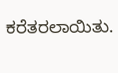ಕರೆತರಲಾಯಿತು.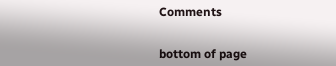Comments


bottom of page